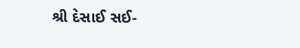શ્રી દેસાઈ સઈ-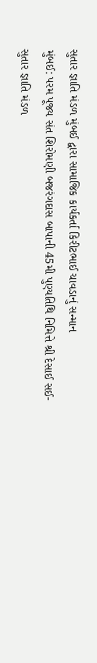સુતાર જ્ઞાતિ મંડળ મુંબઈ દ્વારા સામાજિક કાર્યકર્તા કિરીટભાઈ ચાવડાનું સન્માન
મુંબઈ: પરમ પૂજ્ય સંત શિરોમણી બજરંગદાસ બાપાની 45મી પુણ્યતિથિ નિમિત્તે શ્રી દેસાઈ સઈ-સુતાર જ્ઞાતિ મંડળ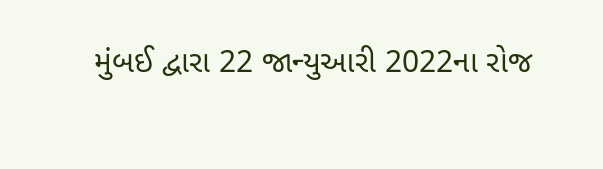મુંબઈ દ્વારા 22 જાન્યુઆરી 2022ના રોજ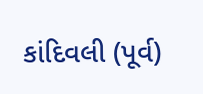કાંદિવલી (પૂર્વ)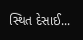સ્થિત દેસાઈ...